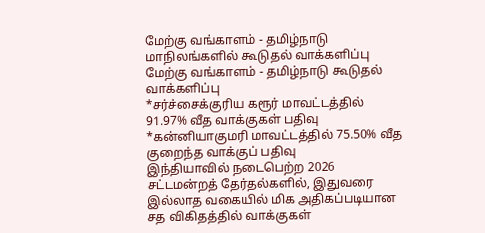மேற்கு வங்காளம் - தமிழ்நாடு மாநிலங்களில் கூடுதல் வாக்களிப்பு
மேற்கு வங்காளம் - தமிழ்நாடு கூடுதல் வாக்களிப்பு
*சர்ச்சைக்குரிய கரூர் மாவட்டத்தில் 91.97% வீத வாக்குகள் பதிவு
*கன்னியாகுமரி மாவட்டத்தில் 75.50% வீத குறைந்த வாக்குப் பதிவு
இந்தியாவில் நடைபெற்ற 2026 சட்டமன்றத் தேர்தல்களில், இதுவரை இல்லாத வகையில் மிக அதிகப்படியான சத விகிதத்தில் வாக்குகள்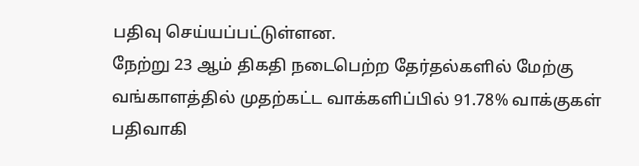பதிவு செய்யப்பட்டுள்ளன.
நேற்று 23 ஆம் திகதி நடைபெற்ற தேர்தல்களில் மேற்கு வங்காளத்தில் முதற்கட்ட வாக்களிப்பில் 91.78% வாக்குகள் பதிவாகி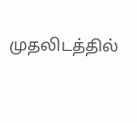முதலிடத்தில்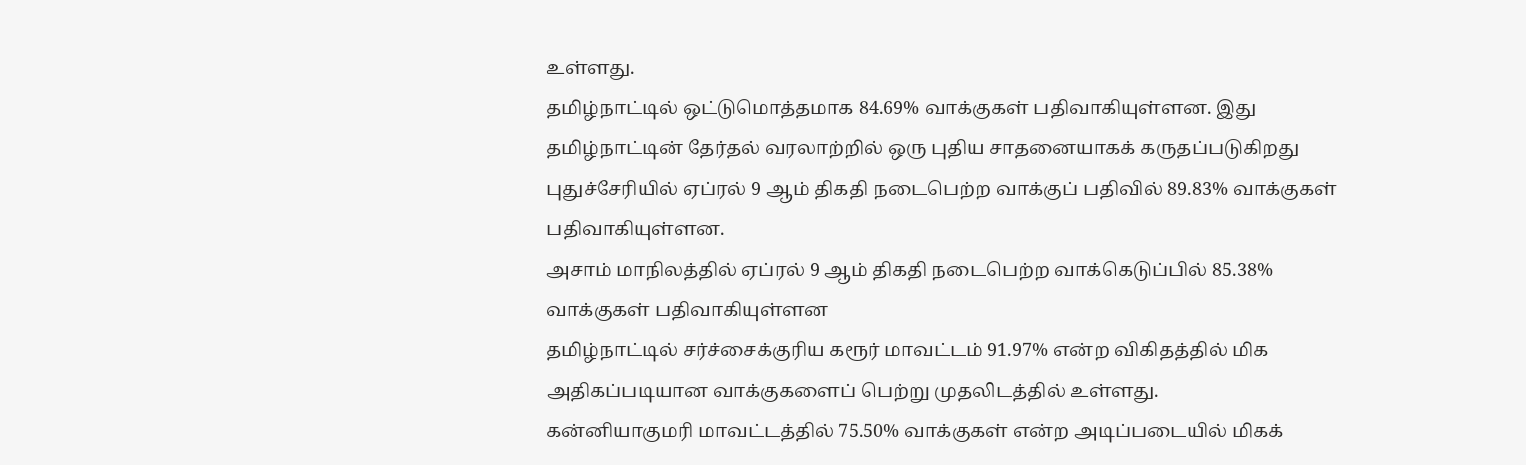உள்ளது.
தமிழ்நாட்டில் ஒட்டுமொத்தமாக 84.69% வாக்குகள் பதிவாகியுள்ளன. இது தமிழ்நாட்டின் தேர்தல் வரலாற்றில் ஒரு புதிய சாதனையாகக் கருதப்படுகிறது
புதுச்சேரியில் ஏப்ரல் 9 ஆம் திகதி நடைபெற்ற வாக்குப் பதிவில் 89.83% வாக்குகள் பதிவாகியுள்ளன.
அசாம் மாநிலத்தில் ஏப்ரல் 9 ஆம் திகதி நடைபெற்ற வாக்கெடுப்பில் 85.38% வாக்குகள் பதிவாகியுள்ளன
தமிழ்நாட்டில் சர்ச்சைக்குரிய கரூர் மாவட்டம் 91.97% என்ற விகிதத்தில் மிக அதிகப்படியான வாக்குகளைப் பெற்று முதலிடத்தில் உள்ளது.
கன்னியாகுமரி மாவட்டத்தில் 75.50% வாக்குகள் என்ற அடிப்படையில் மிகக்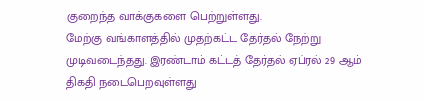குறைந்த வாக்குகளை பெற்றுள்ளது.
மேற்கு வங்காளத்தில் முதற்கட்ட தேர்தல் நேற்று முடிவடைந்தது. இரண்டாம் கட்டத் தேர்தல் ஏப்ரல் 29 ஆம் திகதி நடைபெறவுள்ளது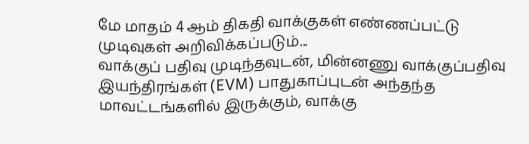மே மாதம் 4 ஆம் திகதி வாக்குகள் எண்ணப்பட்டு முடிவுகள் அறிவிக்கப்படும்...
வாக்குப் பதிவு முடிந்தவுடன், மின்னணு வாக்குப்பதிவு இயந்திரங்கள் (EVM) பாதுகாப்புடன் அந்தந்த மாவட்டங்களில் இருக்கும், வாக்கு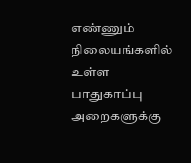எண்ணும் நிலையங்களில் உள்ள பாதுகாப்பு அறைகளுக்கு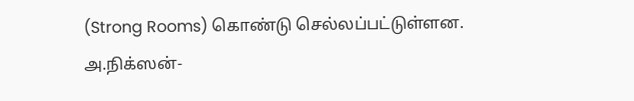(Strong Rooms) கொண்டு செல்லப்பட்டுள்ளன.
அ.நிக்ஸன்-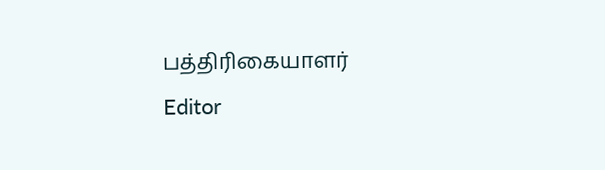பத்திரிகையாளர்
Editor